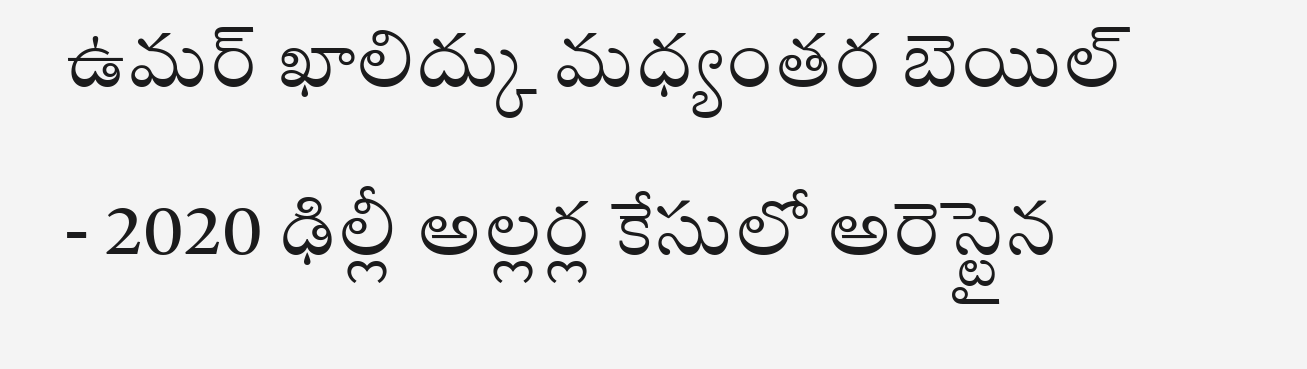ఉమర్ ఖాలిద్కు మధ్యంతర బెయిల్
- 2020 ఢిల్లీ అల్లర్ల కేసులో అరెస్టైన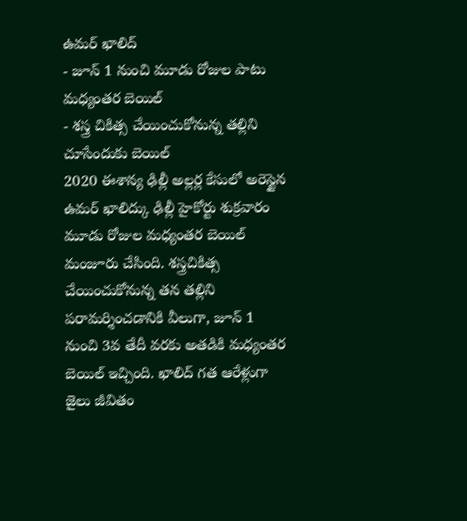ఉమర్ ఖాలిద్
- జూన్ 1 నుంచి మూడు రోజుల పాటు మధ్యంతర బెయిల్
- శస్త్ర చికిత్స చేయించుకోనున్న తల్లిని చూసేందుకు బెయిల్
2020 ఈశాన్య ఢిల్లీ అల్లర్ల కేసులో అరెస్టైన ఉమర్ ఖాలిద్కు ఢిల్లీ హైకోర్టు శుక్రవారం మూడు రోజుల మధ్యంతర బెయిల్ మంజూరు చేసింది. శస్త్రచికిత్స చేయించుకోనున్న తన తల్లిని పరామర్శించడానికి వీలుగా, జూన్ 1 నుంచి 3వ తేదీ వరకు అతడికి మధ్యంతర బెయిల్ ఇచ్చింది. ఖాలిద్ గత ఆరేళ్లుగా జైలు జీవితం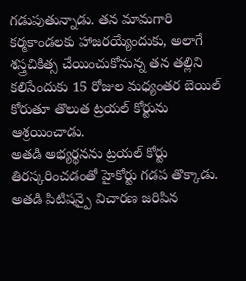గడుపుతున్నాడు. తన మామగారి కర్మకాండలకు హాజరయ్యేందుకు, అలాగే శస్త్రచికిత్స చేయించుకోనున్న తన తల్లిని కలిసేందుకు 15 రోజుల మధ్యంతర బెయిల్ కోరుతూ తొలుత ట్రయల్ కోర్టును ఆశ్రయించాడు.
అతడి అభ్యర్థనను ట్రయల్ కోర్టు తిరస్కరించడంతో హైకోర్టు గడప తొక్కాడు. అతడి పిటిషన్పై విచారణ జరిపిన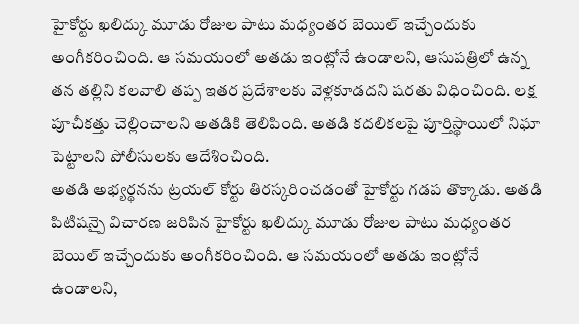హైకోర్టు ఖలిద్కు మూడు రోజుల పాటు మధ్యంతర బెయిల్ ఇచ్చేందుకు అంగీకరించింది. ఆ సమయంలో అతడు ఇంట్లోనే ఉండాలని, ఆసుపత్రిలో ఉన్న తన తల్లిని కలవాలి తప్ప ఇతర ప్రదేశాలకు వెళ్లకూడదని షరతు విధించింది. లక్ష పూచీకత్తు చెల్లించాలని అతడికి తెలిపింది. అతడి కదలికలపై పూర్తిస్థాయిలో నిఘా పెట్టాలని పోలీసులకు ఆదేశించింది.
అతడి అభ్యర్థనను ట్రయల్ కోర్టు తిరస్కరించడంతో హైకోర్టు గడప తొక్కాడు. అతడి పిటిషన్పై విచారణ జరిపిన హైకోర్టు ఖలిద్కు మూడు రోజుల పాటు మధ్యంతర బెయిల్ ఇచ్చేందుకు అంగీకరించింది. ఆ సమయంలో అతడు ఇంట్లోనే ఉండాలని,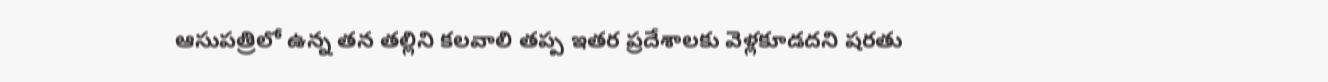ఆసుపత్రిలో ఉన్న తన తల్లిని కలవాలి తప్ప ఇతర ప్రదేశాలకు వెళ్లకూడదని షరతు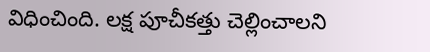విధించింది. లక్ష పూచీకత్తు చెల్లించాలని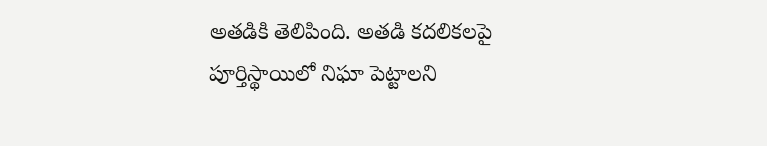అతడికి తెలిపింది. అతడి కదలికలపై పూర్తిస్థాయిలో నిఘా పెట్టాలని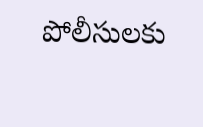పోలీసులకు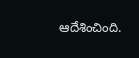ఆదేశించింది.